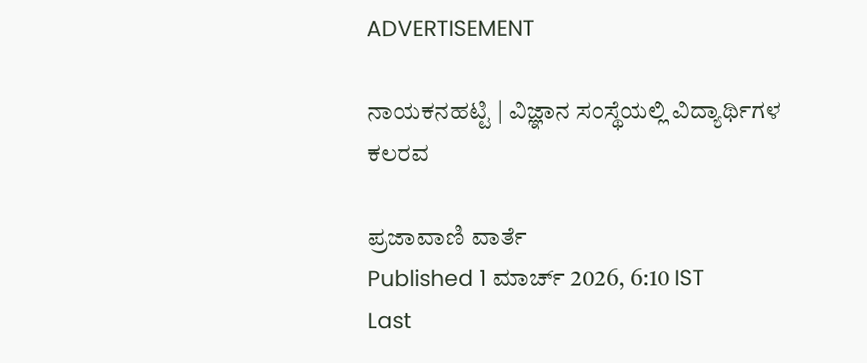ADVERTISEMENT

ನಾಯಕನಹಟ್ಟಿ | ವಿಜ್ಞಾನ ಸಂಸ್ಥೆಯಲ್ಲಿ ವಿದ್ಯಾರ್ಥಿಗಳ ಕಲರವ

ಪ್ರಜಾವಾಣಿ ವಾರ್ತೆ
Published 1 ಮಾರ್ಚ್ 2026, 6:10 IST
Last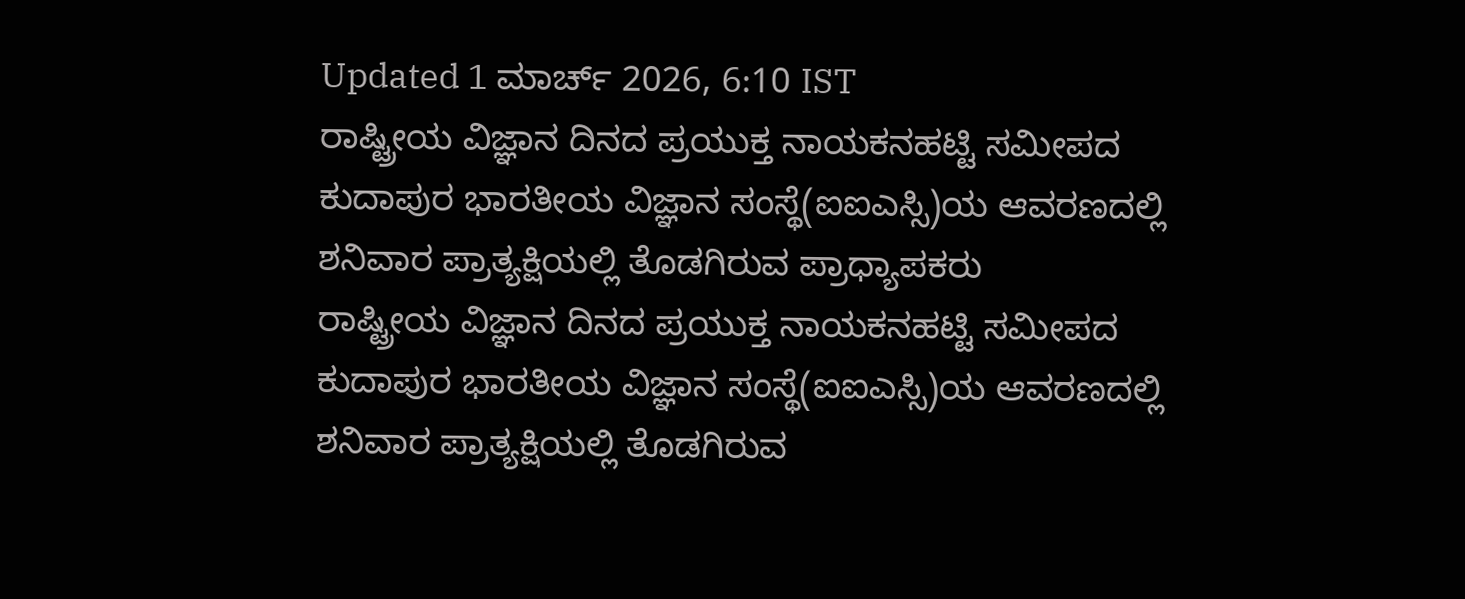Updated 1 ಮಾರ್ಚ್ 2026, 6:10 IST
ರಾಷ್ಟ್ರೀಯ ವಿಜ್ಞಾನ ದಿನದ ಪ್ರಯುಕ್ತ ನಾಯಕನಹಟ್ಟಿ ಸಮೀಪದ ಕುದಾಪುರ ಭಾರತೀಯ ವಿಜ್ಞಾನ ಸಂಸ್ಥೆ(ಐಐಎಸ್ಸಿ)ಯ ಆವರಣದಲ್ಲಿ ಶನಿವಾರ ಪ್ರಾತ್ಯಕ್ಷಿಯಲ್ಲಿ ತೊಡಗಿರುವ ಪ್ರಾಧ್ಯಾಪಕರು
ರಾಷ್ಟ್ರೀಯ ವಿಜ್ಞಾನ ದಿನದ ಪ್ರಯುಕ್ತ ನಾಯಕನಹಟ್ಟಿ ಸಮೀಪದ ಕುದಾಪುರ ಭಾರತೀಯ ವಿಜ್ಞಾನ ಸಂಸ್ಥೆ(ಐಐಎಸ್ಸಿ)ಯ ಆವರಣದಲ್ಲಿ ಶನಿವಾರ ಪ್ರಾತ್ಯಕ್ಷಿಯಲ್ಲಿ ತೊಡಗಿರುವ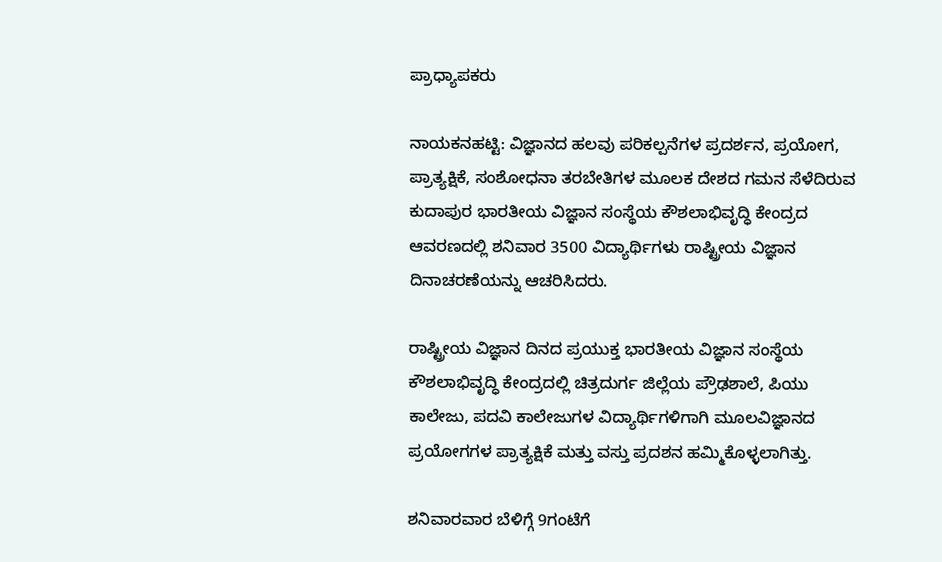ಪ್ರಾಧ್ಯಾಪಕರು

ನಾಯಕನಹಟ್ಟಿ: ವಿಜ್ಞಾನದ ಹಲವು ಪರಿಕಲ್ಪನೆಗಳ ಪ್ರದರ್ಶನ, ಪ್ರಯೋಗ, ಪ್ರಾತ್ಯಕ್ಷಿಕೆ, ಸಂಶೋಧನಾ ತರಬೇತಿಗಳ ಮೂಲಕ ದೇಶದ ಗಮನ ಸೆಳೆದಿರುವ ಕುದಾಪುರ ಭಾರತೀಯ ವಿಜ್ಞಾನ ಸಂಸ್ಥೆಯ ಕೌಶಲಾಭಿವೃದ್ಧಿ ಕೇಂದ್ರದ ಆವರಣದಲ್ಲಿ ಶನಿವಾರ 3500 ವಿದ್ಯಾರ್ಥಿಗಳು ರಾಷ್ಟ್ರೀಯ ವಿಜ್ಞಾನ ದಿನಾಚರಣೆಯನ್ನು ಆಚರಿಸಿದರು.

ರಾಷ್ಟ್ರೀಯ ವಿಜ್ಞಾನ ದಿನದ ಪ್ರಯುಕ್ತ ಭಾರತೀಯ ವಿಜ್ಞಾನ ಸಂಸ್ಥೆಯ ಕೌಶಲಾಭಿವೃದ್ಧಿ ಕೇಂದ್ರದಲ್ಲಿ ಚಿತ್ರದುರ್ಗ ಜಿಲ್ಲೆಯ ಪ್ರೌಢಶಾಲೆ, ಪಿಯು ಕಾಲೇಜು, ಪದವಿ ಕಾಲೇಜುಗಳ ವಿದ್ಯಾರ್ಥಿಗಳಿಗಾಗಿ ಮೂಲವಿಜ್ಞಾನದ ಪ್ರಯೋಗಗಳ ಪ್ರಾತ್ಯಕ್ಷಿಕೆ ಮತ್ತು ವಸ್ತು ಪ್ರದಶನ ಹಮ್ಮಿಕೊಳ್ಳಲಾಗಿತ್ತು.

ಶನಿವಾರವಾರ ಬೆಳಿಗ್ಗೆ 9ಗಂಟೆಗೆ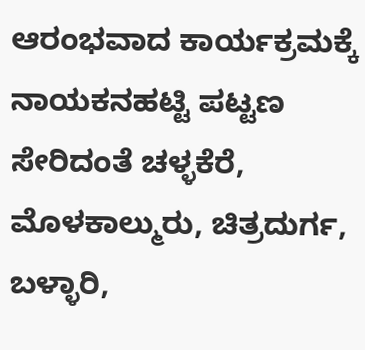ಆರಂಭವಾದ ಕಾರ್ಯಕ್ರಮಕ್ಕೆ ನಾಯಕನಹಟ್ಟಿ ಪಟ್ಟಣ ಸೇರಿದಂತೆ ಚಳ್ಳಕೆರೆ, ಮೊಳಕಾಲ್ಮುರು, ಚಿತ್ರದುರ್ಗ, ಬಳ್ಳಾರಿ,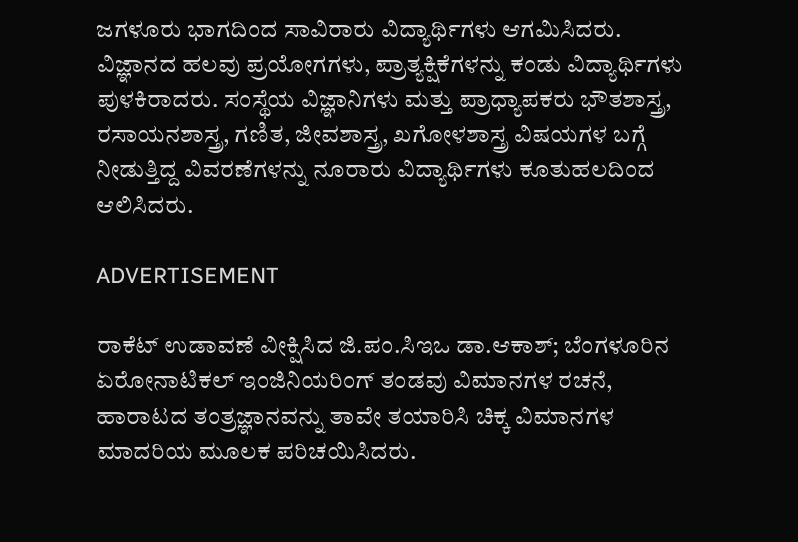ಜಗಳೂರು ಭಾಗದಿಂದ ಸಾವಿರಾರು ವಿದ್ಯಾರ್ಥಿಗಳು ಆಗಮಿಸಿದರು. ವಿಜ್ಞಾನದ ಹಲವು ಪ್ರಯೋಗಗಳು, ಪ್ರಾತ್ಯಕ್ಷಿಕೆಗಳನ್ನು ಕಂಡು ವಿದ್ಯಾರ್ಥಿಗಳು ಪುಳಕಿರಾದರು. ಸಂಸ್ಥೆಯ ವಿಜ್ಞಾನಿಗಳು ಮತ್ತು ಪ್ರಾಧ್ಯಾಪಕರು ಭೌತಶಾಸ್ತ್ರ, ರಸಾಯನಶಾಸ್ತ್ರ, ಗಣಿತ, ಜೀವಶಾಸ್ತ್ರ, ಖಗೋಳಶಾಸ್ತ್ರ ವಿಷಯಗಳ ಬಗ್ಗೆ ನೀಡುತ್ತಿದ್ದ ವಿವರಣೆಗಳನ್ನು ನೂರಾರು ವಿದ್ಯಾರ್ಥಿಗಳು ಕೂತುಹಲದಿಂದ ಆಲಿಸಿದರು.

ADVERTISEMENT

ರಾಕೆಟ್ ಉಡಾವಣೆ ವೀಕ್ಷಿಸಿದ ಜಿ.ಪಂ.ಸಿಇಒ ಡಾ.ಆಕಾಶ್; ಬೆಂಗಳೂರಿನ ಏರೋನಾಟಿಕಲ್ ಇಂಜಿನಿಯರಿಂಗ್ ತಂಡವು ವಿಮಾನಗಳ ರಚನೆ, ಹಾರಾಟದ ತಂತ್ರಜ್ಞಾನವನ್ನು ತಾವೇ ತಯಾರಿಸಿ ಚಿಕ್ಕ ವಿಮಾನಗಳ ಮಾದರಿಯ ಮೂಲಕ ಪರಿಚಯಿಸಿದರು.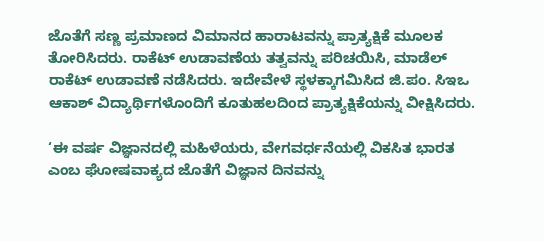ಜೊತೆಗೆ ಸಣ್ಣ ಪ್ರಮಾಣದ ವಿಮಾನದ ಹಾರಾಟವನ್ನು ಪ್ರಾತ್ಯಕ್ಷಿಕೆ ಮೂಲಕ ತೋರಿಸಿದರು. ರಾಕೆಟ್ ಉಡಾವಣೆಯ ತತ್ವವನ್ನು ಪರಿಚಯಿಸಿ, ಮಾಡೆಲ್ ರಾಕೆಟ್ ಉಡಾವಣೆ ನಡೆಸಿದರು. ಇದೇವೇಳೆ ಸ್ಥಳಕ್ಕಾಗಮಿಸಿದ ಜಿ.ಪಂ. ಸಿಇಒ ಆಕಾಶ್ ವಿದ್ಯಾರ್ಥಿಗಳೊಂದಿಗೆ ಕೂತುಹಲದಿಂದ ಪ್ರಾತ್ಯಕ್ಷಿಕೆಯನ್ನು ವೀಕ್ಷಿಸಿದರು.

‘ಈ ವರ್ಷ ವಿಜ್ಞಾನದಲ್ಲಿ ಮಹಿಳೆಯರು, ವೇಗವರ್ಧನೆಯಲ್ಲಿ ವಿಕಸಿತ ಭಾರತ ಎಂಬ ಘೋಷವಾಕ್ಯದ ಜೊತೆಗೆ ವಿಜ್ಞಾನ ದಿನವನ್ನು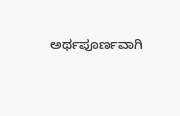ಅರ್ಥಪೂರ್ಣವಾಗಿ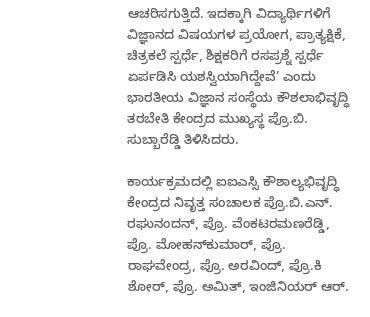ಆಚರಿಸಗುತ್ತಿದೆ. ಇದಕ್ಕಾಗಿ ವಿದ್ಯಾರ್ಥಿಗಳಿಗೆ ವಿಜ್ಞಾನದ ವಿಷಯಗಳ ಪ್ರಯೋಗ, ಪ್ರಾತ್ಯಕ್ಷಿಕೆ, ಚಿತ್ರಕಲೆ ಸ್ಪರ್ಧೆ, ಶಿಕ್ಷಕರಿಗೆ ರಸಪ್ರಶ್ನೆ ಸ್ಪರ್ಧೆ ಏರ್ಪಡಿಸಿ ಯಶಸ್ವಿಯಾಗಿದ್ದೇವೆ’ ಎಂದು ಭಾರತೀಯ ವಿಜ್ಞಾನ ಸಂಸ್ಥೆಯ ಕೌಶಲಾಭಿವೃದ್ಧಿ ತರಬೇತಿ ಕೇಂದ್ರದ ಮುಖ್ಯಸ್ಥ ಪ್ರೊ.ಬಿ. ಸುಬ್ಬಾರೆಡ್ಡಿ ತಿಳಿಸಿದರು.

ಕಾರ್ಯಕ್ರಮದಲ್ಲಿ ಐಐಎಸ್ಸಿ ಕೌಶಾಲ್ಯಭಿವೃದ್ಧಿ ಕೇಂದ್ರದ ನಿವೃತ್ತ ಸಂಚಾಲಕ ಪ್ರೊ.ಬಿ.ಎನ್. ರಘುನಂದನ್, ಪ್ರೊ. ವೆಂಕಟರಮಣರೆಡ್ಡಿ, ಪ್ರೊ. ಮೋಹನ್‌ಕುಮಾರ್, ಪ್ರೊ. ರಾಘವೇಂದ್ರ, ಪ್ರೊ. ಅರವಿಂದ್, ಪ್ರೊ.ಕಿ ಶೋರ್, ಪ್ರೊ. ಅಮಿತ್, ಇಂಜಿನಿಯರ್ ಆರ್.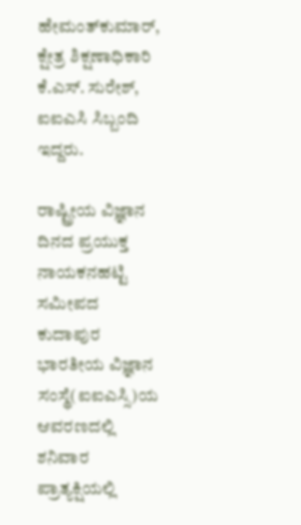ಹೇಮಂತ್‌ಕುಮಾರ್, ಕ್ಷೇತ್ರ ಶಿಕ್ಷಣಾಧಿಕಾರಿ ಕೆ.ಎಸ್. ಸುರೇಶ್, ಐಐಎಸಿ ಸಿಬ್ಬಂದಿ ಇದ್ದರು.

ರಾಷ್ಟ್ರೀಯ ವಿಜ್ಞಾನ ದಿನದ ಪ್ರಯುಕ್ತ ನಾಯಕನಹಟ್ಟಿ ಸಮೀಪದ ಕುದಾಪುರ ಭಾರತೀಯ ವಿಜ್ಞಾನ ಸಂಸ್ಥೆ(ಐಐಎಸ್ಸಿ)ಯ ಆವರಣದಲ್ಲಿ ಶನಿವಾರ ಪ್ರಾತ್ಯಕ್ಷಿಯಲ್ಲಿ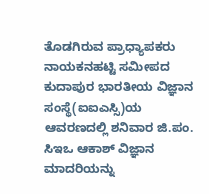ತೊಡಗಿರುವ ಪ್ರಾಧ್ಯಾಪಕರು
ನಾಯಕನಹಟ್ಟಿ ಸಮೀಪದ ಕುದಾಪುರ ಭಾರತೀಯ ವಿಜ್ಞಾನ ಸಂಸ್ಥೆ(ಐಐಎಸ್ಸಿ)ಯ ಆವರಣದಲ್ಲಿ ಶನಿವಾರ ಜಿ.ಪಂ. ಸಿಇಒ ಆಕಾಶ್ ವಿಜ್ಞಾನ ಮಾದರಿಯನ್ನು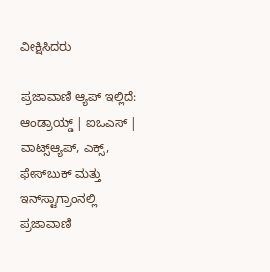ವೀಕ್ಷಿಸಿದರು

ಪ್ರಜಾವಾಣಿ ಆ್ಯಪ್ ಇಲ್ಲಿದೆ: ಆಂಡ್ರಾಯ್ಡ್ | ಐಒಎಸ್ | ವಾಟ್ಸ್ಆ್ಯಪ್, ಎಕ್ಸ್, ಫೇಸ್‌ಬುಕ್ ಮತ್ತು ಇನ್‌ಸ್ಟಾಗ್ರಾಂನಲ್ಲಿ ಪ್ರಜಾವಾಣಿ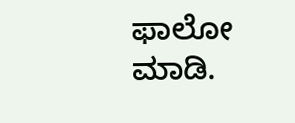ಫಾಲೋ ಮಾಡಿ.